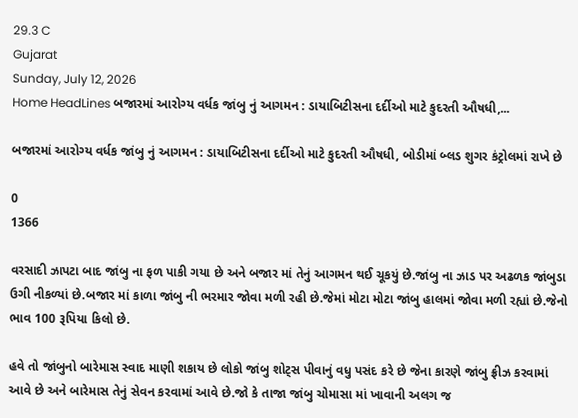29.3 C
Gujarat
Sunday, July 12, 2026
Home HeadLines બજારમાં આરોગ્ય વર્ધક જાંબુ નું આગમન : ડાયાબિટીસના દર્દીઓ માટે કુદરતી ઔષધી,...

બજારમાં આરોગ્ય વર્ધક જાંબુ નું આગમન : ડાયાબિટીસના દર્દીઓ માટે કુદરતી ઔષધી, બોડીમાં બ્લડ શુગર કંટ્રોલમાં રાખે છે

0
1366

વરસાદી ઝાપટા બાદ જાંબુ ના ફળ પાકી ગયા છે અને બજાર માં તેનું આગમન થઈ ચૂકયું છે.જાંબુ ના ઝાડ પર અઢળક જાંબુડા ઉગી નીકળ્યાં છે.બજાર માં કાળા જાંબુ ની ભરમાર જોવા મળી રહી છે.જેમાં મોટા મોટા જાંબુ હાલમાં જોવા મળી રહ્યાં છે.જેનો ભાવ 100 રૂપિયા કિલો છે.

હવે તો જાંબુનો બારેમાસ સ્વાદ માણી શકાય છે લોકો જાંબુ શોટ્સ પીવાનું વધુ પસંદ કરે છે જેના કારણે જાંબુ ફ્રીઝ કરવામાં આવે છે અને બારેમાસ તેનું સેવન કરવામાં આવે છે.જો કે તાજા જાંબુ ચોમાસા માં ખાવાની અલગ જ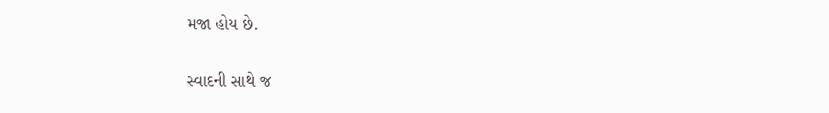મજા હોય છે.

સ્વાદની સાથે જ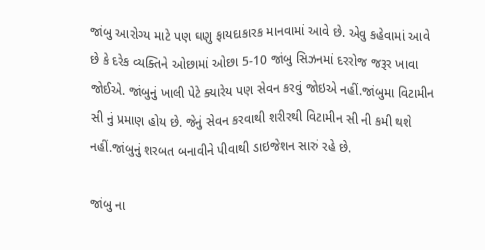જાંબુ આરોગ્ય માટે પણ ઘણુ ફાયદાકારક માનવામાં આવે છે. એવુ કહેવામાં આવે છે કે દરેક વ્યક્તિને ઓછામાં ઓછા 5-10 જાંબુ સિઝનમાં દરરોજ જરૂર ખાવા જોઈએ. જાંબુનું ખાલી પેટે ક્યારેય પણ સેવન કરવું જોઇએ નહીં.જાંબુમા વિટામીન સી નું પ્રમાણ હોય છે. જેનું સેવન કરવાથી શરીરથી વિટામીન સી ની કમી થશે નહીં.જાંબુનું શરબત બનાવીને પીવાથી ડાઇજેશન સારું રહે છે.

જાંબુ ના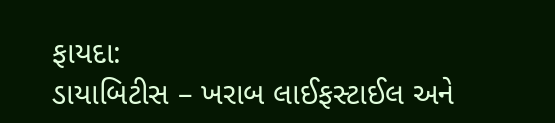ફાયદા:
ડાયાબિટીસ – ખરાબ લાઈફસ્ટાઈલ અને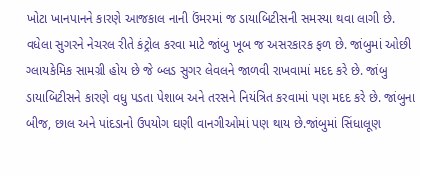ખોટા ખાનપાનને કારણે આજકાલ નાની ઉંમરમાં જ ડાયાબિટીસની સમસ્યા થવા લાગી છે. વધેલા સુગરને નેચરલ રીતે કંટ્રોલ કરવા માટે જાંબુ ખૂબ જ અસરકારક ફળ છે. જાંબુમાં ઓછી ગ્લાયકેમિક સામગ્રી હોય છે જે બ્લડ સુગર લેવલને જાળવી રાખવામાં મદદ કરે છે. જાંબુ ડાયાબિટીસને કારણે વધુ પડતા પેશાબ અને તરસને નિયંત્રિત કરવામાં પણ મદદ કરે છે. જાંબુના બીજ, છાલ અને પાંદડાનો ઉપયોગ ઘણી વાનગીઓમાં પણ થાય છે.જાંબુમાં સિંધાલૂણ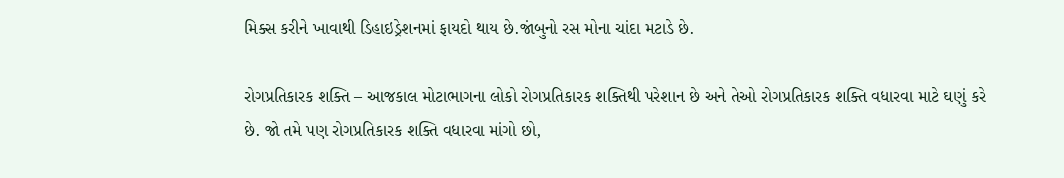મિક્સ કરીને ખાવાથી ડિહાઇડ્રેશનમાં ફાયદો થાય છે.જાંબુનો રસ મોના ચાંદા મટાડે છે.

રોગપ્રતિકારક શક્તિ – આજકાલ મોટાભાગના લોકો રોગપ્રતિકારક શક્તિથી પરેશાન છે અને તેઓ રોગપ્રતિકારક શક્તિ વધારવા માટે ઘણું કરે છે. જો તમે પણ રોગપ્રતિકારક શક્તિ વધારવા માંગો છો,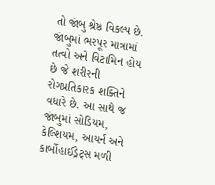તો જાંબુ શ્રેષ્ઠ વિકલ્પ છે. જાંબુમાં ભરપૂર માત્રામાં તત્વો અને વિટામિન હોય છે જે શરીરની રોગપ્રતિકારક શક્તિને વધારે છે. આ સાથે જ જાંબુમાં સોડિયમ, કેલ્શિયમ, આયર્ન અને કાર્બોહાઈડ્રેટ્સ મળી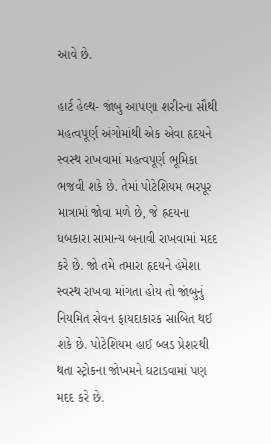આવે છે.

હાર્ટ હેલ્થ- જાંબુ આપણા શરીરના સૌથી મહત્વપૂર્ણ અંગોમાંથી એક એવા હૃદયને સ્વસ્થ રાખવામાં મહત્વપૂર્ણ ભૂમિકા ભજવી શકે છે. તેમાં પોટેશિયમ ભરપૂર માત્રામાં જોવા મળે છે, જે હ્રદયના ધબકારા સામાન્ય બનાવી રાખવામાં મદદ કરે છે. જો તમે તમારા હૃદયને હંમેશા સ્વસ્થ રાખવા માંગતા હોય તો જાંબુનું નિયમિત સેવન ફાયદાકારક સાબિત થઈ શકે છે. પોટેશિયમ હાઈ બ્લડ પ્રેશરથી થતા સ્ટ્રોકના જોખમને ઘટાડવામાં પણ મદદ કરે છે.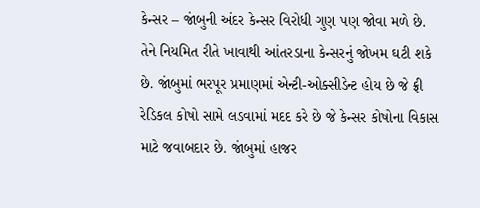કેન્સર – જાંબુની અંદર કેન્સર વિરોધી ગુણ પણ જોવા મળે છે. તેને નિયમિત રીતે ખાવાથી આંતરડાના કેન્સરનું જોખમ ઘટી શકે છે. જાંબુમાં ભરપૂર પ્રમાણમાં એન્ટી-ઓક્સીડેન્ટ હોય છે જે ફ્રી રેડિકલ કોષો સામે લડવામાં મદદ કરે છે જે કેન્સર કોષોના વિકાસ માટે જવાબદાર છે. જાંબુમાં હાજર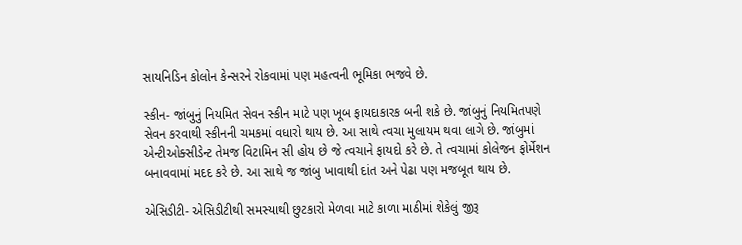સાયનિડિન કોલોન કેન્સરને રોકવામાં પણ મહત્વની ભૂમિકા ભજવે છે.

સ્કીન- જાંબુનું નિયમિત સેવન સ્કીન માટે પણ ખૂબ ફાયદાકારક બની શકે છે. જાંબુનું નિયમિતપણે સેવન કરવાથી સ્કીનની ચમકમાં વધારો થાય છે. આ સાથે ત્વચા મુલાયમ થવા લાગે છે. જાંબુમાં એન્ટીઓક્સીડેન્ટ તેમજ વિટામિન સી હોય છે જે ત્વચાને ફાયદો કરે છે. તે ત્વચામાં કોલેજન ફોર્મેશન બનાવવામાં મદદ કરે છે. આ સાથે જ જાંબુ ખાવાથી દાંત અને પેઢા પણ મજબૂત થાય છે.

એસિડીટી- એસિડીટીથી સમસ્યાથી છુટકારો મેળવા માટે કાળા માઠીમાં શેકેલું જીરૂ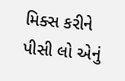મિક્સ કરીને પીસી લો એનું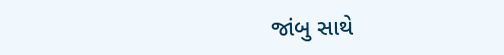જાંબુ સાથે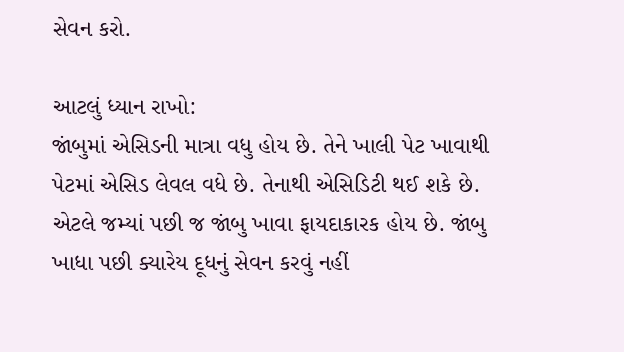સેવન કરો.

આટલું ધ્યાન રાખો:
જાંબુમાં એસિડની માત્રા વધુ હોય છે. તેને ખાલી પેટ ખાવાથી પેટમાં એસિડ લેવલ વધે છે. તેનાથી એસિડિટી થઈ શકે છે. એટલે જમ્યાં પછી જ જાંબુ ખાવા ફાયદાકારક હોય છે. જાંબુ ખાધા પછી ક્યારેય દૂધનું સેવન કરવું નહીં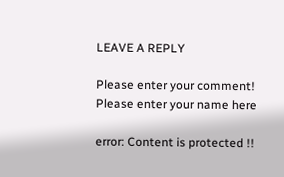LEAVE A REPLY

Please enter your comment!
Please enter your name here

error: Content is protected !!